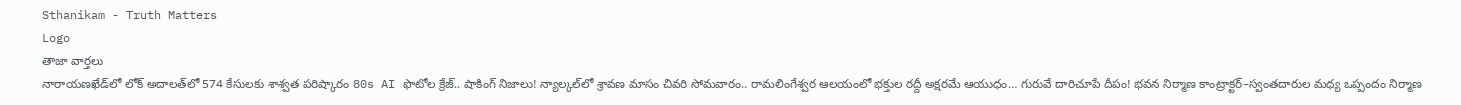Sthanikam - Truth Matters
Logo
తాజా వార్తలు
నారాయణఖేడ్‌లో లోక్ అదాలత్‌లో 574 కేసులకు శాశ్వత పరిష్కారం 80s AI ఫొటోల క్రేజ్.. షాకింగ్ నిజాలు! న్యాల్కల్‌లో శ్రావణ మాసం చివరి సోమవారం.. రామలింగేశ్వర ఆలయంలో భక్తుల రద్దీ అక్షరమే ఆయుధం… గురువే దారిచూపే దీపం! భవన నిర్మాణ కాంట్రాక్టర్‌–స్వంతదారుల మధ్య ఒప్పందం నిర్మాణ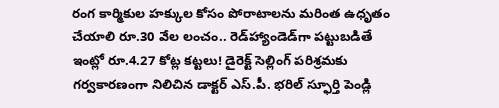రంగ కార్మికుల హక్కుల కోసం పోరాటాలను మరింత ఉధృతం చేయాలి రూ.30 వేల లంచం.. రెడ్‌హ్యాండెడ్‌గా పట్టుబడితే ఇంట్లో రూ.4.27 కోట్ల కట్టలు! డైరెక్ట్ సెల్లింగ్ పరిశ్రమకు గర్వకారణంగా నిలిచిన డాక్టర్ ఎస్.పీ. భరిల్ స్ఫూర్తి పెండ్లి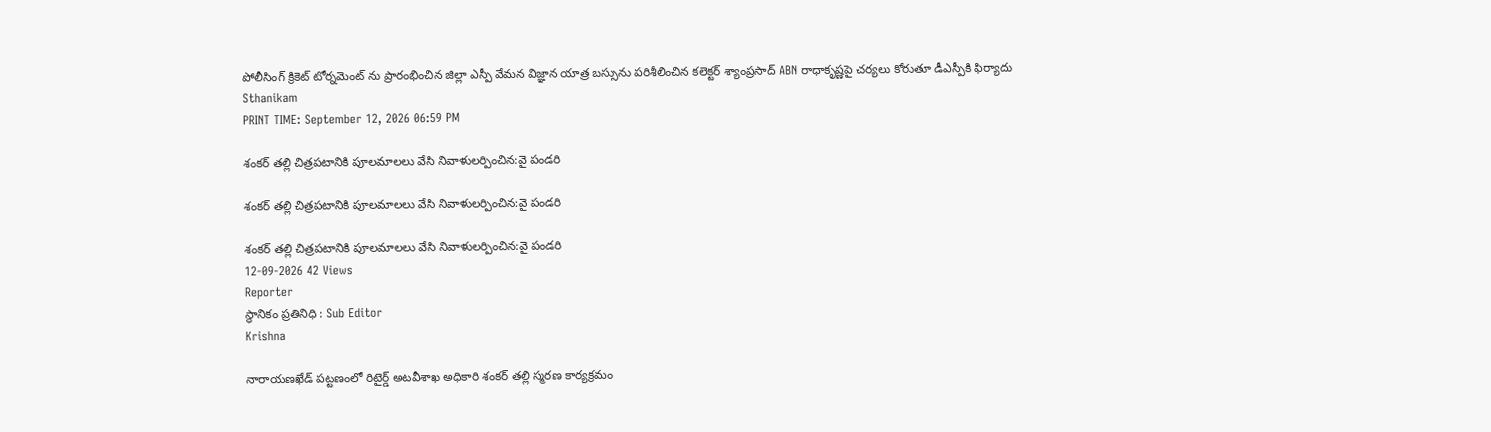పోలీసింగ్ క్రికెట్ టోర్నమెంట్ ను ప్రారంభించిన జిల్లా ఎస్పీ వేమన విజ్ఞాన యాత్ర బస్సును పరిశీలించిన కలెక్టర్ శ్యాంప్రసాద్ ABN రాధాకృష్ణపై చర్యలు కోరుతూ డీఎస్పీకి ఫిర్యాదు
Sthanikam
PRINT TIME: September 12, 2026 06:59 PM

శంకర్ తల్లి చిత్రపటానికి పూలమాలలు వేసి నివాళులర్పించిన:వై పండరి

శంకర్ తల్లి చిత్రపటానికి పూలమాలలు వేసి నివాళులర్పించిన:వై పండరి

శంకర్ తల్లి చిత్రపటానికి పూలమాలలు వేసి నివాళులర్పించిన:వై పండరి
12-09-2026 42 Views
Reporter
స్థానికం ప్రతినిధి : Sub Editor
Krishna

నారాయణఖేడ్ పట్టణంలో రిటైర్డ్ అటవీశాఖ అధికారి శంకర్ తల్లి స్మరణ కార్యక్రమం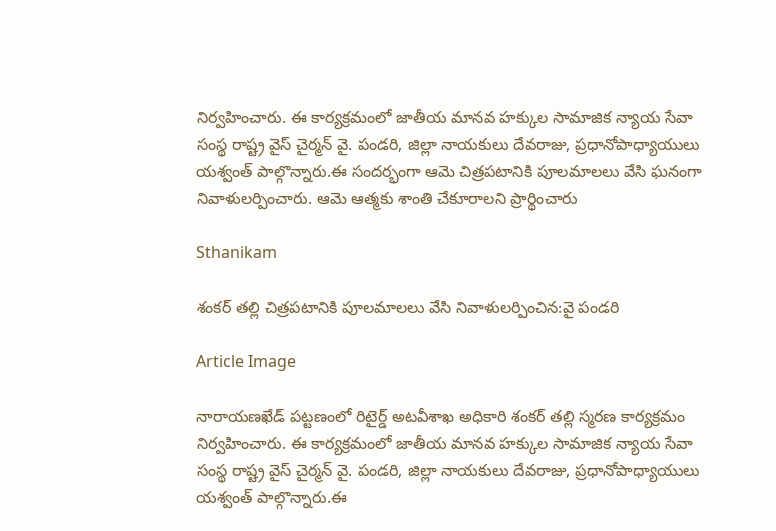నిర్వహించారు. ఈ కార్యక్రమంలో జాతీయ మానవ హక్కుల సామాజిక న్యాయ సేవా సంస్థ రాష్ట్ర వైస్‌ చైర్మన్ వై. పండరి, జిల్లా నాయకులు దేవరాజు, ప్రధానోపాధ్యాయులు యశ్వంత్ పాల్గొన్నారు.ఈ సందర్భంగా ఆమె చిత్రపటానికి పూలమాలలు వేసి ఘనంగా నివాళులర్పించారు. ఆమె ఆత్మకు శాంతి చేకూరాలని ప్రార్థించారు

Sthanikam

శంకర్ తల్లి చిత్రపటానికి పూలమాలలు వేసి నివాళులర్పించిన:వై పండరి

Article Image

నారాయణఖేడ్ పట్టణంలో రిటైర్డ్ అటవీశాఖ అధికారి శంకర్ తల్లి స్మరణ కార్యక్రమం నిర్వహించారు. ఈ కార్యక్రమంలో జాతీయ మానవ హక్కుల సామాజిక న్యాయ సేవా సంస్థ రాష్ట్ర వైస్‌ చైర్మన్ వై. పండరి, జిల్లా నాయకులు దేవరాజు, ప్రధానోపాధ్యాయులు యశ్వంత్ పాల్గొన్నారు.ఈ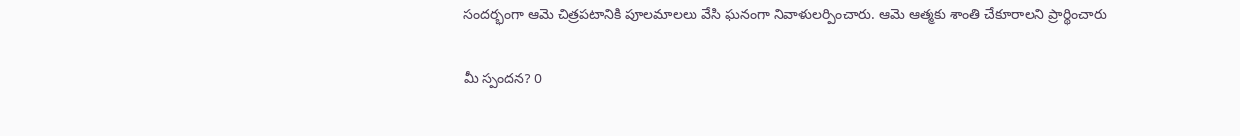సందర్భంగా ఆమె చిత్రపటానికి పూలమాలలు వేసి ఘనంగా నివాళులర్పించారు. ఆమె ఆత్మకు శాంతి చేకూరాలని ప్రార్థించారు

మీ స్పందన? 0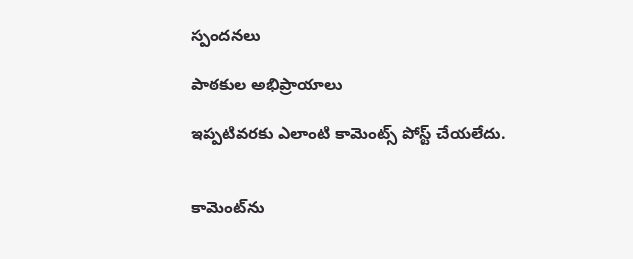స్పందనలు

పాఠకుల అభిప్రాయాలు

ఇప్పటివరకు ఎలాంటి కామెంట్స్ పోస్ట్ చేయలేదు.


కామెంట్‌ను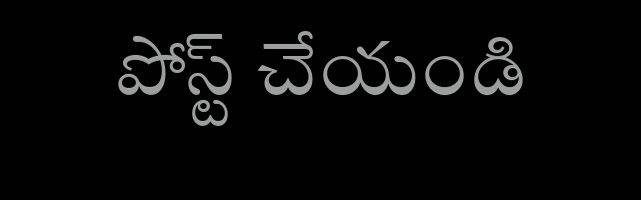పోస్ట్ చేయండి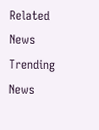Related News
Trending News